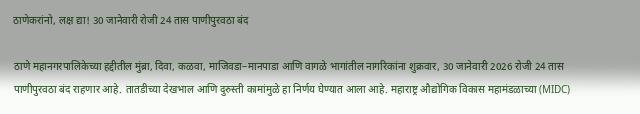ठाणेकरांनो, लक्ष द्या! 30 जानेवारी रोजी 24 तास पाणीपुरवठा बंद

ठाणे महानगरपालिकेच्या हद्दीतील मुंब्रा, दिवा, कळवा, माजिवडा–मानपाडा आणि वागळे भागांतील नागरिकांना शुक्रवार, 30 जानेवारी 2026 रोजी 24 तास पाणीपुरवठा बंद राहणार आहे. तातडीच्या देखभाल आणि दुरुस्ती कामांमुळे हा निर्णय घेण्यात आला आहे. महाराष्ट्र औद्योगिक विकास महामंडळाच्या (MIDC)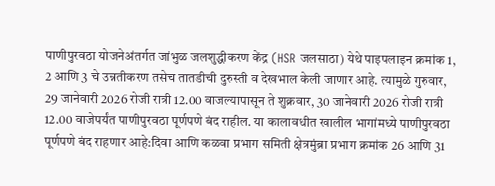पाणीपुरवठा योजनेअंतर्गत जांभुळ जलशुद्धीकरण केंद्र (HSR जलसाठा) येथे पाइपलाइन क्रमांक 1, 2 आणि 3 चे उन्नतीकरण तसेच तातडीची दुरुस्ती व देखभाल केली जाणार आहे. त्यामुळे गुरुवार, 29 जानेवारी 2026 रोजी रात्री 12.00 वाजल्यापासून ते शुक्रवार, 30 जानेवारी 2026 रोजी रात्री 12.00 वाजेपर्यंत पाणीपुरवठा पूर्णपणे बंद राहील. या कालावधीत खालील भागांमध्ये पाणीपुरवठा पूर्णपणे बंद राहणार आहे:दिवा आणि कळवा प्रभाग समिती क्षेत्रमुंब्रा प्रभाग क्रमांक 26 आणि 31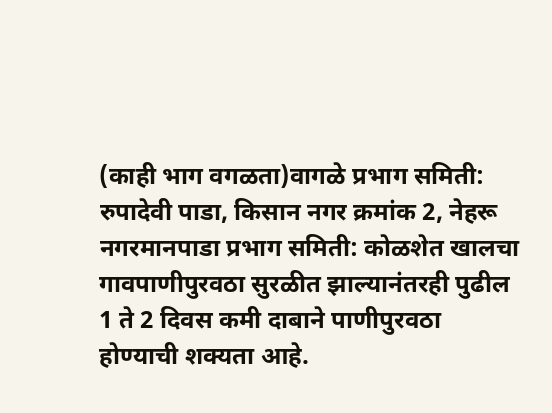(काही भाग वगळता)वागळे प्रभाग समिती: रुपादेवी पाडा, किसान नगर क्रमांक 2, नेहरू नगरमानपाडा प्रभाग समिती: कोळशेत खालचा गावपाणीपुरवठा सुरळीत झाल्यानंतरही पुढील 1 ते 2 दिवस कमी दाबाने पाणीपुरवठा होण्याची शक्यता आहे.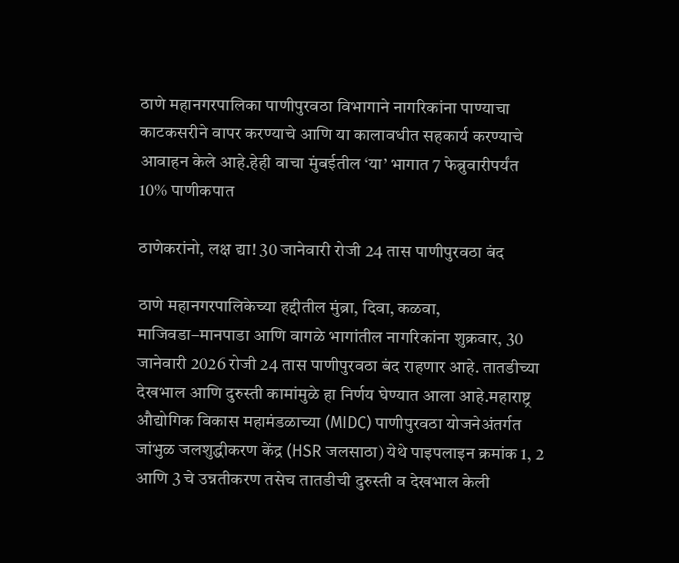ठाणे महानगरपालिका पाणीपुरवठा विभागाने नागरिकांना पाण्याचा काटकसरीने वापर करण्याचे आणि या कालावधीत सहकार्य करण्याचे आवाहन केले आहे.हेही वाचा मुंबईतील ‘या’ भागात 7 फेब्रुवारीपर्यंत 10% पाणीकपात

ठाणेकरांनो, लक्ष द्या! 30 जानेवारी रोजी 24 तास पाणीपुरवठा बंद

ठाणे महानगरपालिकेच्या हद्दीतील मुंब्रा, दिवा, कळवा, माजिवडा–मानपाडा आणि वागळे भागांतील नागरिकांना शुक्रवार, 30 जानेवारी 2026 रोजी 24 तास पाणीपुरवठा बंद राहणार आहे. तातडीच्या देखभाल आणि दुरुस्ती कामांमुळे हा निर्णय घेण्यात आला आहे.महाराष्ट्र औद्योगिक विकास महामंडळाच्या (MIDC) पाणीपुरवठा योजनेअंतर्गत जांभुळ जलशुद्धीकरण केंद्र (HSR जलसाठा) येथे पाइपलाइन क्रमांक 1, 2 आणि 3 चे उन्नतीकरण तसेच तातडीची दुरुस्ती व देखभाल केली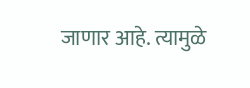जाणार आहे. त्यामुळे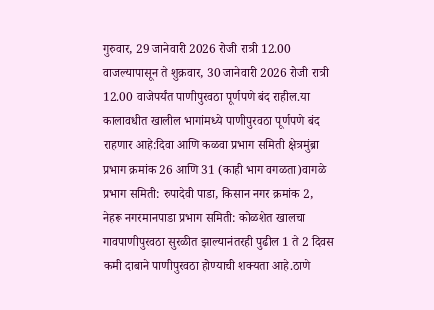गुरुवार, 29 जानेवारी 2026 रोजी रात्री 12.00 वाजल्यापासून ते शुक्रवार, 30 जानेवारी 2026 रोजी रात्री 12.00 वाजेपर्यंत पाणीपुरवठा पूर्णपणे बंद राहील.या कालावधीत खालील भागांमध्ये पाणीपुरवठा पूर्णपणे बंद राहणार आहे:दिवा आणि कळवा प्रभाग समिती क्षेत्रमुंब्रा प्रभाग क्रमांक 26 आणि 31 (काही भाग वगळता)वागळे प्रभाग समिती: रुपादेवी पाडा, किसान नगर क्रमांक 2, नेहरू नगरमानपाडा प्रभाग समिती: कोळशेत खालचा गावपाणीपुरवठा सुरळीत झाल्यानंतरही पुढील 1 ते 2 दिवस कमी दाबाने पाणीपुरवठा होण्याची शक्यता आहे.ठाणे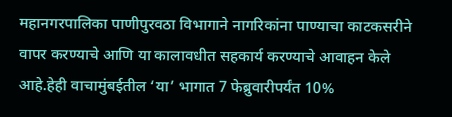महानगरपालिका पाणीपुरवठा विभागाने नागरिकांना पाण्याचा काटकसरीने वापर करण्याचे आणि या कालावधीत सहकार्य करण्याचे आवाहन केले आहे.हेही वाचामुंबईतील ‘या’ भागात 7 फेब्रुवारीपर्यंत 10%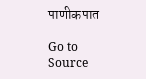पाणीकपात

Go to Source